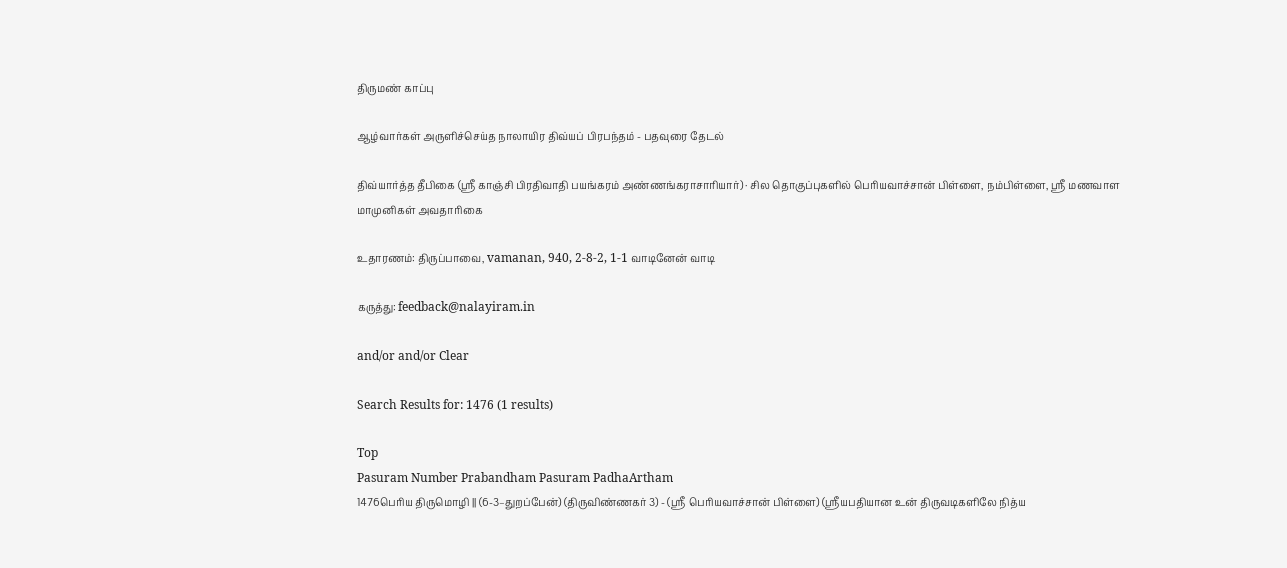திருமண் காப்பு

ஆழ்வார்கள் அருளிச்செய்த நாலாயிர திவ்யப் பிரபந்தம் - பதவுரை தேடல்

திவ்யார்த்த தீபிகை (ஸ்ரீ காஞ்சி பிரதிவாதி பயங்கரம் அண்ணங்கராசாரியார்) · சில தொகுப்புகளில் பெரியவாச்சான் பிள்ளை, நம்பிள்ளை, ஸ்ரீ மணவாள மாமுனிகள் அவதாரிகை

உதாரணம்: திருப்பாவை, vamanan, 940, 2-8-2, 1-1 வாடினேன் வாடி

கருத்து: feedback@nalayiram.in

and/or and/or Clear

Search Results for: 1476 (1 results)

Top
Pasuram Number Prabandham Pasuram PadhaArtham
1476பெரிய திருமொழி || (6-3–துறப்பேன்) (திருவிண்ணகர் 3) - (ஸ்ரீ பெரியவாச்சான் பிள்ளை) (ஸ்ரீயபதியான உன் திருவடிகளிலே நித்ய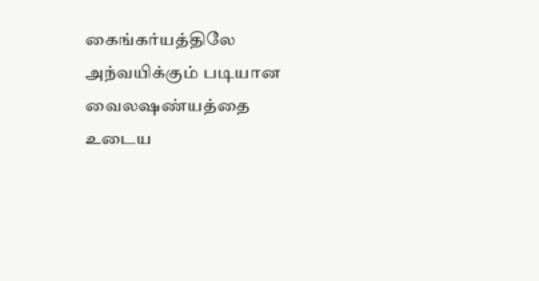கைங்கர்யத்திலே அந்வயிக்கும் படியான வைலஷண்யத்தை உடைய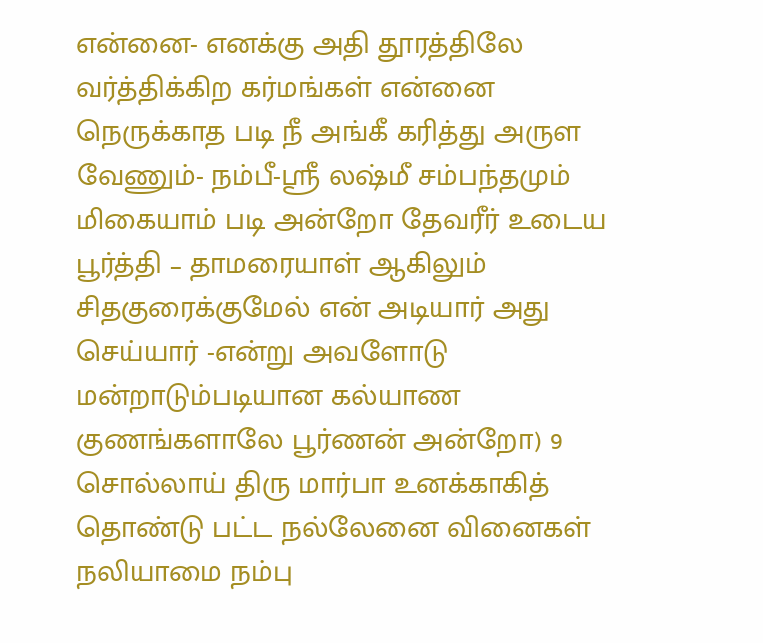என்னை- எனக்கு அதி தூரத்திலே வர்த்திக்கிற கர்மங்கள் என்னை நெருக்காத படி நீ அங்கீ கரித்து அருள வேணும்- நம்பீ-ஸ்ரீ லஷ்மீ சம்பந்தமும் மிகையாம் படி அன்றோ தேவரீர் உடைய பூர்த்தி – தாமரையாள் ஆகிலும் சிதகுரைக்குமேல் என் அடியார் அது செய்யார் -என்று அவளோடு மன்றாடும்படியான கல்யாண குணங்களாலே பூர்ணன் அன்றோ) 9
சொல்லாய் திரு மார்பா உனக்காகித் தொண்டு பட்ட நல்லேனை வினைகள் நலியாமை நம்பு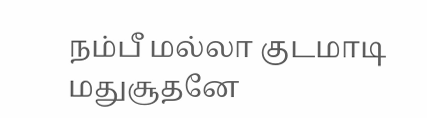நம்பீ மல்லா குடமாடி மதுசூதனே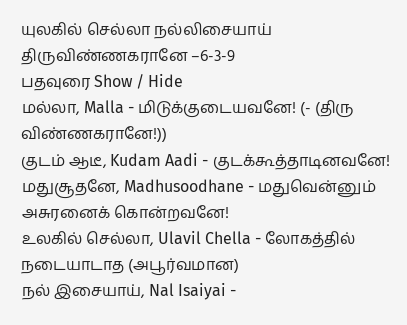யுலகில் செல்லா நல்லிசையாய் திருவிண்ணகரானே –6-3-9
பதவுரை Show / Hide
மல்லா, Malla - மிடுக்குடையவனே! (- (திரு விண்ணகரானே!))
குடம் ஆடீ, Kudam Aadi - குடக்கூத்தாடினவனே!
மதுசூதனே, Madhusoodhane - மதுவென்னும் அசுரனைக் கொன்றவனே!
உலகில் செல்லா, Ulavil Chella - லோகத்தில் நடையாடாத (அபூர்வமான)
நல் இசையாய், Nal Isaiyai -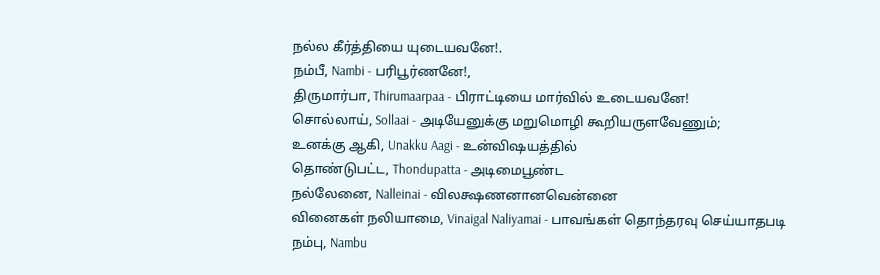நல்ல கீர்த்தியை யுடையவனே!.
நம்பீ, Nambi - பரிபூர்ணனே!,
திருமார்பா, Thirumaarpaa - பிராட்டியை மார்வில் உடையவனே!
சொல்லாய், Sollaai - அடியேனுக்கு மறுமொழி கூறியருளவேணும்;
உனக்கு ஆகி, Unakku Aagi - உன்விஷயத்தில்
தொண்டுபட்ட, Thondupatta - அடிமைபூண்ட
நல்லேனை, Nalleinai - விலக்ஷணனானவென்னை
வினைகள் நலியாமை, Vinaigal Naliyamai - பாவங்கள் தொந்தரவு செய்யாதபடி
நம்பு, Nambu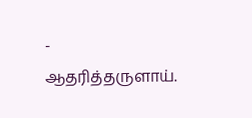- ஆதரித்தருளாய்.